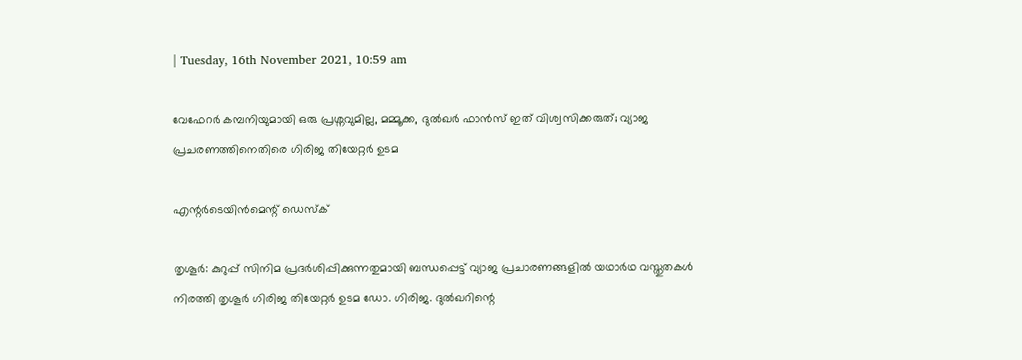| Tuesday, 16th November 2021, 10:59 am

വേഫേറര്‍ കമ്പനിയുമായി ഒരു പ്രശ്നവുമില്ല, മമ്മൂക്ക, ദുല്‍ഖര്‍ ഫാന്‍സ് ഇത് വിശ്വസിക്കരുത്; വ്യാജ പ്രചരണത്തിനെതിരെ ഗിരിജ തിയേറ്റര്‍ ഉടമ

എന്റര്‍ടെയിന്‍മെന്റ് ഡെസ്‌ക്

തൃശൂര്‍: കുറുപ്പ് സിനിമ പ്രദര്‍ശിപ്പിക്കുന്നതുമായി ബന്ധപ്പെട്ട് വ്യാജ പ്രചാരണങ്ങളില്‍ യഥാര്‍ഥ വസ്തുതകള്‍ നിരത്തി തൃശൂര്‍ ഗിരിജ തിയേറ്റര്‍ ഉടമ ഡോ. ഗിരിജ. ദുല്‍ഖറിന്റെ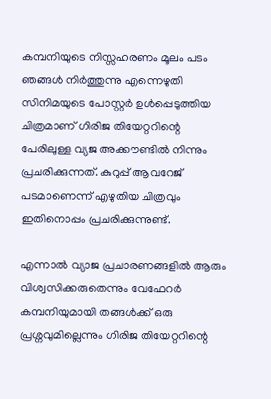കമ്പനിയുടെ നിസ്സഹരണം മൂലം പടം ഞങ്ങള്‍ നിര്‍ത്തുന്നു എന്നെഴുതി സിനിമയുടെ പോസ്റ്റര്‍ ഉള്‍പ്പെടുത്തിയ ചിത്രമാണ് ഗിരിജ തിയേറ്ററിന്റെ പേരിലുള്ള വ്യജ അക്കൗണ്ടില്‍ നിന്നും പ്രചരിക്കുന്നത്. കുറുപ്പ് ആവറേജ് പടമാണെന്ന് എഴുതിയ ചിത്രവും ഇതിനൊപ്പം പ്രചരിക്കുന്നുണ്ട്.

എന്നാല്‍ വ്യാജ പ്രചാരണങ്ങളില്‍ ആരും വിശ്വസിക്കരുതെന്നും വേഫേറര്‍ കമ്പനിയുമായി തങ്ങള്‍ക്ക് ഒരു പ്രശ്നവുമില്ലെന്നും ഗിരിജ തിയേറ്ററിന്റെ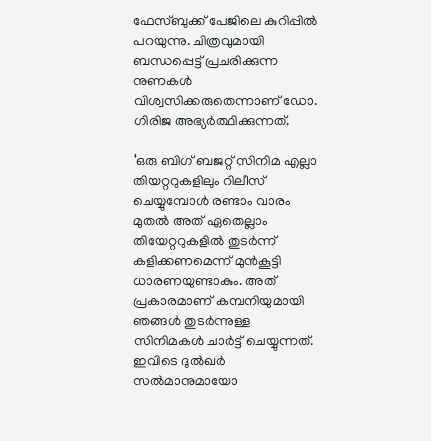ഫേസ്ബുക്ക് പേജിലെ കുറിപ്പില്‍ പറയുന്നു. ചിത്രവുമായി ബന്ധപ്പെട്ട് പ്രചരിക്കുന്ന നുണകള്‍ വിശ്വസിക്കരുതെന്നാണ് ഡോ. ഗിരിജ അഭ്യര്‍ത്ഥിക്കുന്നത്.

‘ഒരു ബിഗ് ബജറ്റ് സിനിമ എല്ലാ തിയറ്ററുകളിലും റിലീസ് ചെയ്യുമ്പോള്‍ രണ്ടാം വാരം മുതല്‍ അത് ഏതെല്ലാം തിയേറ്ററുകളില്‍ തുടര്‍ന്ന് കളിക്കണമെന്ന് മുന്‍കൂട്ടി ധാരണയുണ്ടാകും. അത് പ്രകാരമാണ് കമ്പനിയുമായി ഞങ്ങള്‍ തുടര്‍ന്നുള്ള സിനിമകള്‍ ചാര്‍ട്ട് ചെയ്യുന്നത്. ഇവിടെ ദുല്‍ഖര്‍ സല്‍മാനുമായോ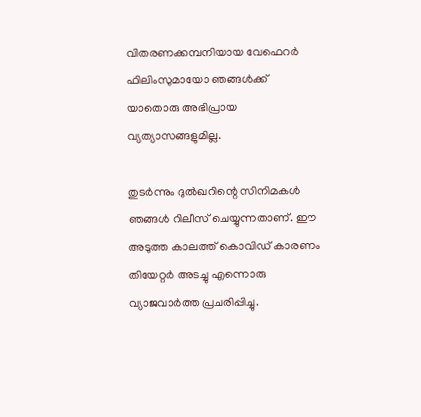വിതരണക്കമ്പനിയായ വേഫെറര്‍ ഫിലിംസുമായോ ഞങ്ങള്‍ക്ക് യാതൊരു അഭിപ്രായ വ്യത്യാസങ്ങളുമില്ല.

തുടര്‍ന്നും ദുല്‍ഖറിന്റെ സിനിമകള്‍ ഞങ്ങള്‍ റിലീസ് ചെയ്യുന്നതാണ്. ഈ അടുത്ത കാലത്ത് കൊവിഡ് കാരണം തിയേറ്റര്‍ അടച്ചു എന്നൊരു വ്യാജവാര്‍ത്ത പ്രചരിപ്പിച്ചു.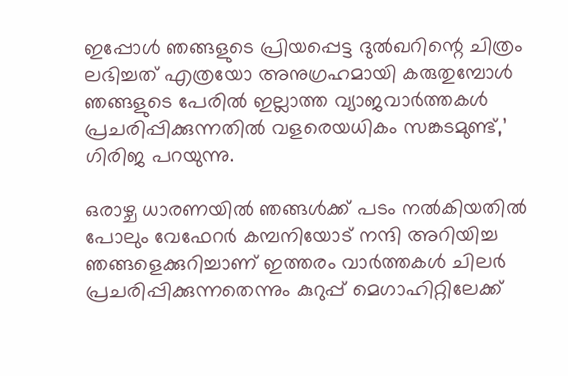ഇപ്പോള്‍ ഞങ്ങളുടെ പ്രിയപ്പെട്ട ദുല്‍ഖറിന്റെ ചിത്രം ലഭിച്ചത് എത്രയോ അനുഗ്രഹമായി കരുതുമ്പോള്‍ ഞങ്ങളുടെ പേരില്‍ ഇല്ലാത്ത വ്യാജവാര്‍ത്തകള്‍ പ്രചരിപ്പിക്കുന്നതില്‍ വളരെയധികം സങ്കടമുണ്ട്,’ ഗിരിജ പറയുന്നു.

ഒരാഴ്ച ധാരണയില്‍ ഞങ്ങള്‍ക്ക് പടം നല്‍കിയതില്‍ പോലും വേഫേറര്‍ കമ്പനിയോട് നന്ദി അറിയിച്ച ഞങ്ങളെക്കുറിച്ചാണ് ഇത്തരം വാര്‍ത്തകള്‍ ചിലര്‍ പ്രചരിപ്പിക്കുന്നതെന്നും കുറുപ്പ് മെഗാഹിറ്റിലേക്ക്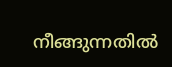നീങ്ങുന്നതില്‍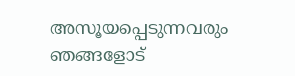അസൂയപ്പെടുന്നവരും ഞങ്ങളോട്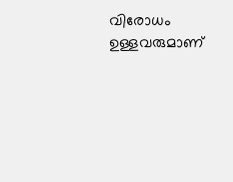വിരോധം ഉള്ളവരുമാണ്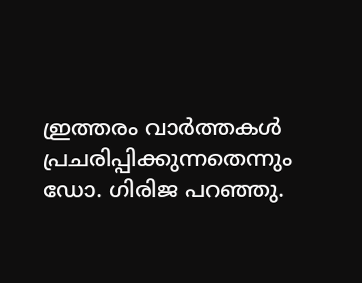ഇ്രത്തരം വാര്‍ത്തകള്‍ പ്രചരിപ്പിക്കുന്നതെന്നും ഡോ. ഗിരിജ പറഞ്ഞു.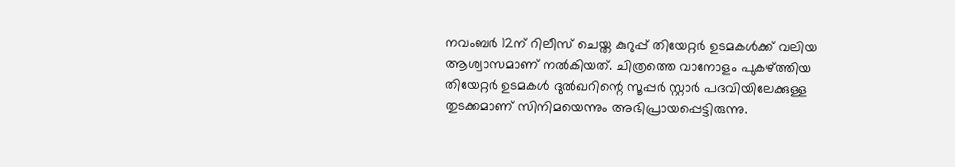നവംബര്‍ 12ന് റിലീസ് ചെയ്ത കുറുപ്പ് തിയേറ്റര്‍ ഉടമകള്‍ക്ക് വലിയ ആശ്വാസമാണ് നല്‍കിയത്. ചിത്രത്തെ വാനോളം പുകഴ്ത്തിയ തിയേറ്റര്‍ ഉടമകള്‍ ദുല്‍ഖറിന്റെ സൂപ്പര്‍ സ്റ്റാര്‍ പദവിയിലേക്കുള്ള തുടക്കമാണ് സിനിമയെന്നും അഭിപ്രായപ്പെട്ടിരുന്നു.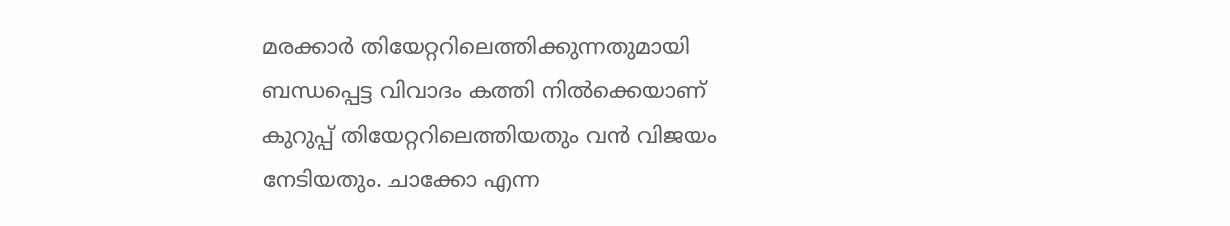മരക്കാര്‍ തിയേറ്ററിലെത്തിക്കുന്നതുമായി ബന്ധപ്പെട്ട വിവാദം കത്തി നില്‍ക്കെയാണ് കുറുപ്പ് തിയേറ്ററിലെത്തിയതും വന്‍ വിജയം നേടിയതും. ചാക്കോ എന്ന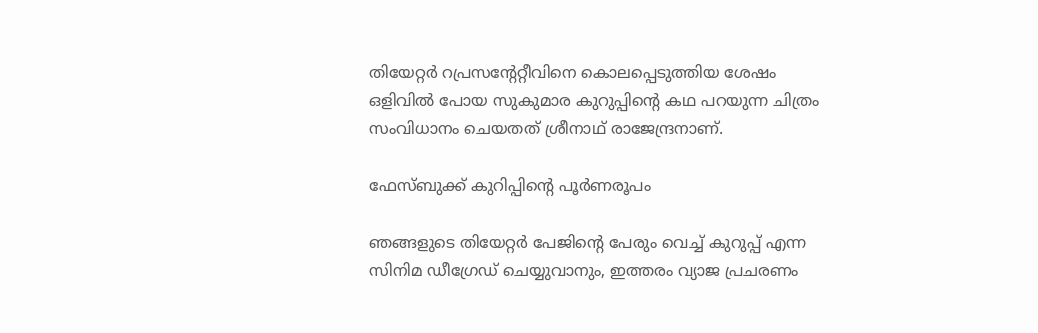തിയേറ്റര്‍ റപ്രസന്റേറ്റീവിനെ കൊലപ്പെടുത്തിയ ശേഷം ഒളിവില്‍ പോയ സുകുമാര കുറുപ്പിന്റെ കഥ പറയുന്ന ചിത്രം സംവിധാനം ചെയതത് ശ്രീനാഥ് രാജേന്ദ്രനാണ്.

ഫേസ്ബുക്ക് കുറിപ്പിന്റെ പൂര്‍ണരൂപം

ഞങ്ങളുടെ തിയേറ്റര്‍ പേജിന്റെ പേരും വെച്ച് കുറുപ്പ് എന്ന സിനിമ ഡീഗ്രേഡ് ചെയ്യുവാനും, ഇത്തരം വ്യാജ പ്രചരണം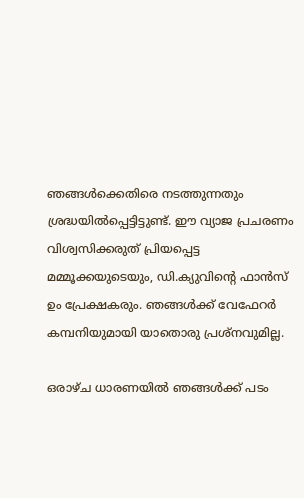ഞങ്ങള്‍ക്കെതിരെ നടത്തുന്നതും ശ്രദ്ധയില്‍പ്പെട്ടിട്ടുണ്ട്. ഈ വ്യാജ പ്രചരണം വിശ്വസിക്കരുത് പ്രിയപ്പെട്ട മമ്മൂക്കയുടെയും, ഡി.ക്യുവിന്റെ ഫാന്‍സ് ഉം പ്രേക്ഷകരും. ഞങ്ങള്‍ക്ക് വേഫേറര്‍ കമ്പനിയുമായി യാതൊരു പ്രശ്നവുമില്ല.

ഒരാഴ്ച ധാരണയില്‍ ഞങ്ങള്‍ക്ക് പടം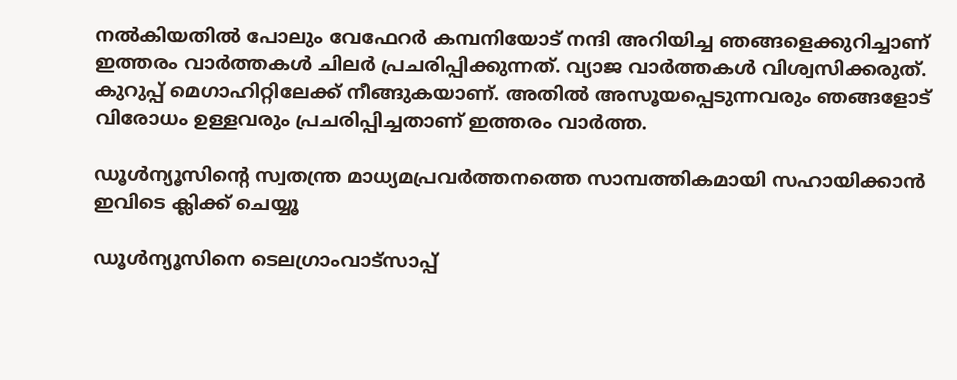നല്‍കിയതില്‍ പോലും വേഫേറര്‍ കമ്പനിയോട് നന്ദി അറിയിച്ച ഞങ്ങളെക്കുറിച്ചാണ് ഇത്തരം വാര്‍ത്തകള്‍ ചിലര്‍ പ്രചരിപ്പിക്കുന്നത്. വ്യാജ വാര്‍ത്തകള്‍ വിശ്വസിക്കരുത്. കുറുപ്പ് മെഗാഹിറ്റിലേക്ക് നീങ്ങുകയാണ്. അതില്‍ അസൂയപ്പെടുന്നവരും ഞങ്ങളോട് വിരോധം ഉള്ളവരും പ്രചരിപ്പിച്ചതാണ് ഇത്തരം വാര്‍ത്ത.

ഡൂള്‍ന്യൂസിന്റെ സ്വതന്ത്ര മാധ്യമപ്രവര്‍ത്തനത്തെ സാമ്പത്തികമായി സഹായിക്കാന്‍ ഇവിടെ ക്ലിക്ക് ചെയ്യൂ

ഡൂള്‍ന്യൂസിനെ ടെലഗ്രാംവാട്‌സാപ്പ്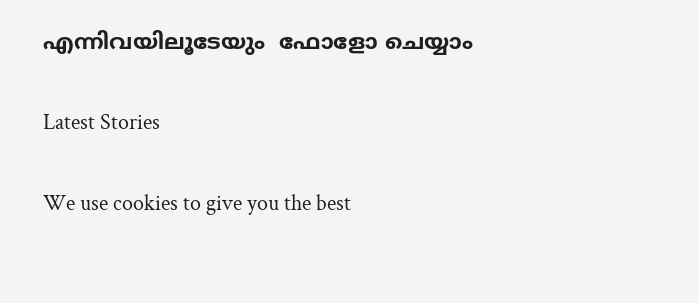എന്നിവയിലൂടേയും  ഫോളോ ചെയ്യാം

Latest Stories

We use cookies to give you the best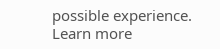possible experience. Learn more